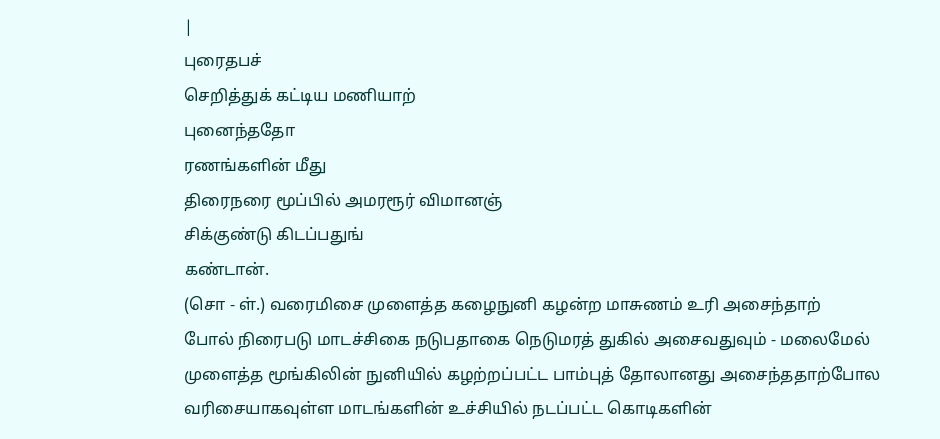|
புரைதபச்
செறித்துக் கட்டிய மணியாற்
புனைந்ததோ
ரணங்களின் மீது
திரைநரை மூப்பில் அமரரூர் விமானஞ்
சிக்குண்டு கிடப்பதுங்
கண்டான்.
(சொ - ள்.) வரைமிசை முளைத்த கழைநுனி கழன்ற மாசுணம் உரி அசைந்தாற்
போல் நிரைபடு மாடச்சிகை நடுபதாகை நெடுமரத் துகில் அசைவதுவும் - மலைமேல்
முளைத்த மூங்கிலின் நுனியில் கழற்றப்பட்ட பாம்புத் தோலானது அசைந்ததாற்போல
வரிசையாகவுள்ள மாடங்களின் உச்சியில் நடப்பட்ட கொடிகளின்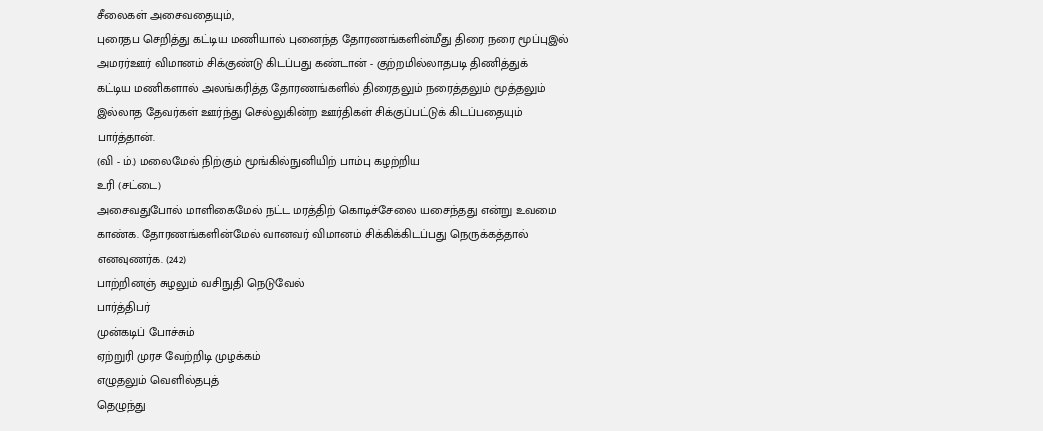சீலைகள் அசைவதையும்,
புரைதப செறித்து கட்டிய மணியால் புனைந்த தோரணங்களின்மீது திரை நரை மூப்புஇல்
அமரர்ஊர் விமானம் சிக்குண்டு கிடப்பது கண்டான் - குற்றமில்லாதபடி திணித்துக்
கட்டிய மணிகளால் அலங்கரித்த தோரணங்களில் திரைதலும் நரைத்தலும் மூத்தலும்
இல்லாத தேவர்கள் ஊர்ந்து செல்லுகின்ற ஊர்திகள் சிக்குப்பட்டுக் கிடப்பதையும்
பார்த்தான்.
(வி - ம்.) மலைமேல் நிற்கும் மூங்கில்நுனியிற் பாம்பு கழற்றிய
உரி (சட்டை)
அசைவதுபோல் மாளிகைமேல் நட்ட மரத்திற் கொடிச்சேலை யசைந்தது என்று உவமை
காண்க. தோரணங்களின்மேல் வானவர் விமானம் சிக்கிக்கிடப்பது நெருக்கத்தால்
எனவுணர்க. (242)
பாற்றினஞ் சுழலும் வசிநுதி நெடுவேல்
பார்த்திபர்
முன்கடிப் போச்சும்
ஏற்றுரி முரச வேற்றிடி முழக்கம்
எழுதலும் வெளில்தபுத்
தெழுந்து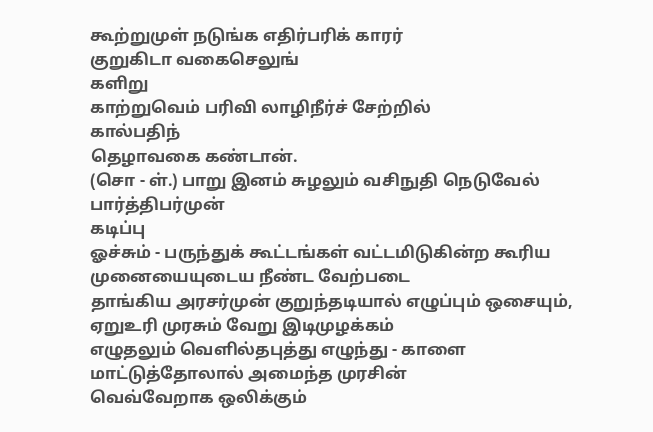கூற்றுமுள் நடுங்க எதிர்பரிக் காரர்
குறுகிடா வகைசெலுங்
களிறு
காற்றுவெம் பரிவி லாழிநீர்ச் சேற்றில்
கால்பதிந்
தெழாவகை கண்டான்.
(சொ - ள்.) பாறு இனம் சுழலும் வசிநுதி நெடுவேல் பார்த்திபர்முன்
கடிப்பு
ஓச்சும் - பருந்துக் கூட்டங்கள் வட்டமிடுகின்ற கூரிய முனையையுடைய நீண்ட வேற்படை
தாங்கிய அரசர்முன் குறுந்தடியால் எழுப்பும் ஒசையும், ஏறுஉரி முரசும் வேறு இடிமுழக்கம்
எழுதலும் வெளில்தபுத்து எழுந்து - காளை மாட்டுத்தோலால் அமைந்த முரசின்
வெவ்வேறாக ஒலிக்கும்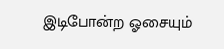இடிபோன்ற ஓசையும்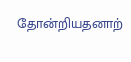தோன்றியதனாற்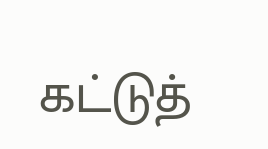கட்டுத்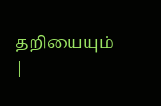தறியையும்
|